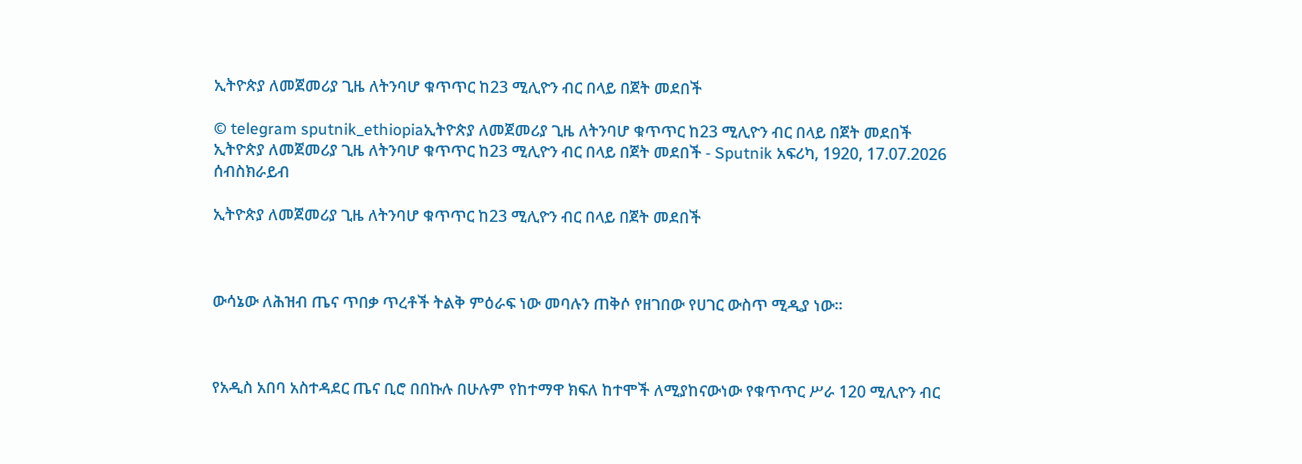ኢትዮጵያ ለመጀመሪያ ጊዜ ለትንባሆ ቁጥጥር ከ23 ሚሊዮን ብር በላይ በጀት መደበች

© telegram sputnik_ethiopiaኢትዮጵያ ለመጀመሪያ ጊዜ ለትንባሆ ቁጥጥር ከ23 ሚሊዮን ብር በላይ በጀት መደበች
ኢትዮጵያ ለመጀመሪያ ጊዜ ለትንባሆ ቁጥጥር ከ23 ሚሊዮን ብር በላይ በጀት መደበች - Sputnik አፍሪካ, 1920, 17.07.2026
ሰብስክራይብ

ኢትዮጵያ ለመጀመሪያ ጊዜ ለትንባሆ ቁጥጥር ከ23 ሚሊዮን ብር በላይ በጀት መደበች



ውሳኔው ለሕዝብ ጤና ጥበቃ ጥረቶች ትልቅ ምዕራፍ ነው መባሉን ጠቅሶ የዘገበው የሀገር ውስጥ ሚዲያ ነው።



የአዲስ አበባ አስተዳደር ጤና ቢሮ በበኩሉ በሁሉም የከተማዋ ክፍለ ከተሞች ለሚያከናውነው የቁጥጥር ሥራ 120 ሚሊዮን ብር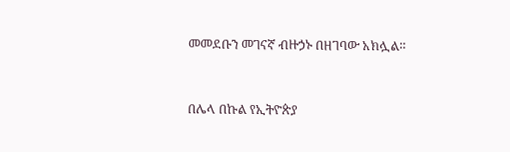መመደቡን መገናኛ ብዙኃኑ በዘገባው አክሏል።



በሌላ በኩል የኢትዮጵያ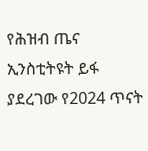የሕዝብ ጤና ኢንስቲትዩት ይፋ ያደረገው የ2024 ጥናት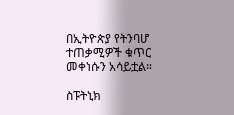በኢትዮጵያ የትንባሆ ተጠቃሚዎች ቁጥር መቀነሱን አሳይቷል።

ስፑትኒክ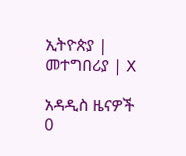ኢትዮጵያ | መተግበሪያ | X

አዳዲስ ዜናዎች
0